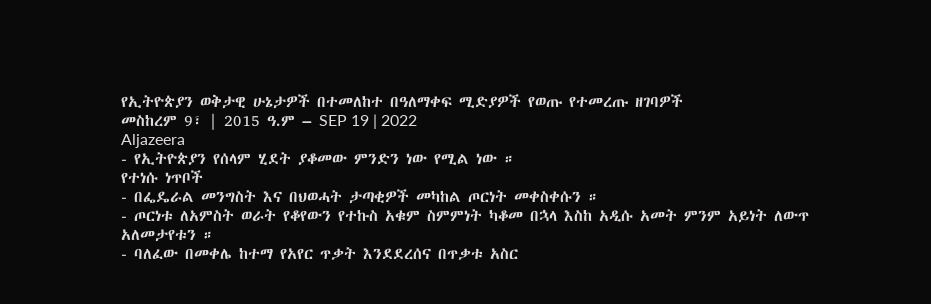የኢትዮጵያን ወቅታዊ ሁኔታዎች በተመለከተ በዓለማቀፍ ሚድያዎች የወጡ የተመረጡ ዘገባዎች
መስከረም 9፣ | 2015 ዓ.ም – SEP 19 | 2022
Aljazeera
- የኢትዮጵያን የሰላም ሂደት ያቆመው ምንድን ነው የሚል ነው ።
የተነሱ ነጥቦች
- በፌዴራል መንግስት እና በህወሓት ታጣቂዎች መካከል ጦርነት መቀስቀሱን ።
- ጦርነቱ ለአምስት ወራት የቆየውን የተኩስ አቁም ስምምነት ካቆመ በኋላ እስከ አዲሱ አመት ምንም አይነት ለውጥ አለመታየቱን ።
- ባለፈው በመቀሌ ከተማ የአየር ጥቃት እንደደረሰና በጥቃቱ አስር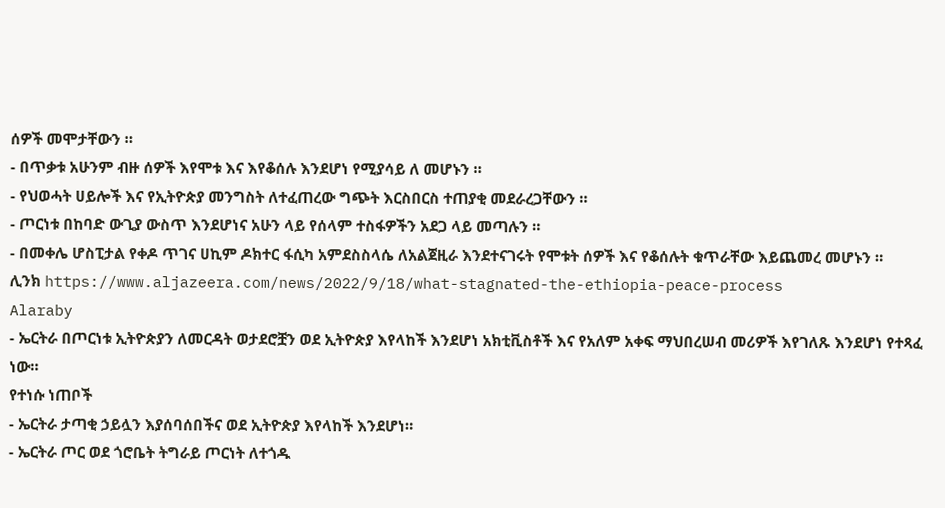ሰዎች መሞታቸውን ።
- በጥቃቱ አሁንም ብዙ ሰዎች እየሞቱ እና እየቆሰሉ እንደሆነ የሚያሳይ ለ መሆኑን ።
- የህወሓት ሀይሎች እና የኢትዮጵያ መንግስት ለተፈጠረው ግጭት እርስበርስ ተጠያቂ መደራረጋቸውን ።
- ጦርነቱ በከባድ ውጊያ ውስጥ እንደሆነና አሁን ላይ የሰላም ተስፋዎችን አደጋ ላይ መጣሉን ።
- በመቀሌ ሆስፒታል የቀዶ ጥገና ሀኪም ዶክተር ፋሲካ አምደስስላሴ ለአልጀዚራ እንደተናገሩት የሞቱት ሰዎች እና የቆሰሉት ቁጥራቸው እይጨመረ መሆኑን ።
ሊንክ https://www.aljazeera.com/news/2022/9/18/what-stagnated-the-ethiopia-peace-process
Alaraby
- ኤርትራ በጦርነቱ ኢትዮጵያን ለመርዳት ወታደሮቿን ወደ ኢትዮጵያ እየላከች እንደሆነ አክቲቪስቶች እና የአለም አቀፍ ማህበረሠብ መሪዎች እየገለጹ እንደሆነ የተጻፈ ነው።
የተነሱ ነጠቦች
- ኤርትራ ታጣቂ ኃይሏን እያሰባሰበችና ወደ ኢትዮጵያ እየላከች እንደሆነ።
- ኤርትራ ጦር ወደ ጎሮቤት ትግራይ ጦርነት ለተጎዱ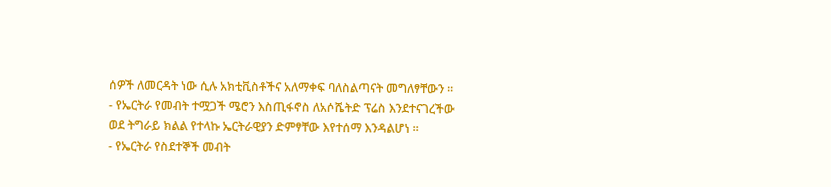ሰዎች ለመርዳት ነው ሲሉ አክቲቪስቶችና አለማቀፍ ባለስልጣናት መግለፃቸውን ።
- የኤርትራ የመብት ተሟጋች ሜሮን እስጢፋኖስ ለአሶሼትድ ፕሬስ እንደተናገረችው ወደ ትግራይ ክልል የተላኩ ኤርትራዊያን ድምፃቸው እየተሰማ እንዳልሆነ ።
- የኤርትራ የስደተኞች መብት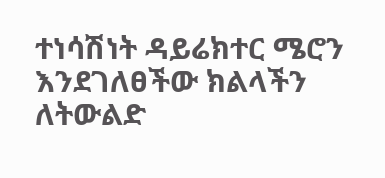ተነሳሽነት ዳይሬክተር ሜሮን እንደገለፀችው ክልላችን ለትውልድ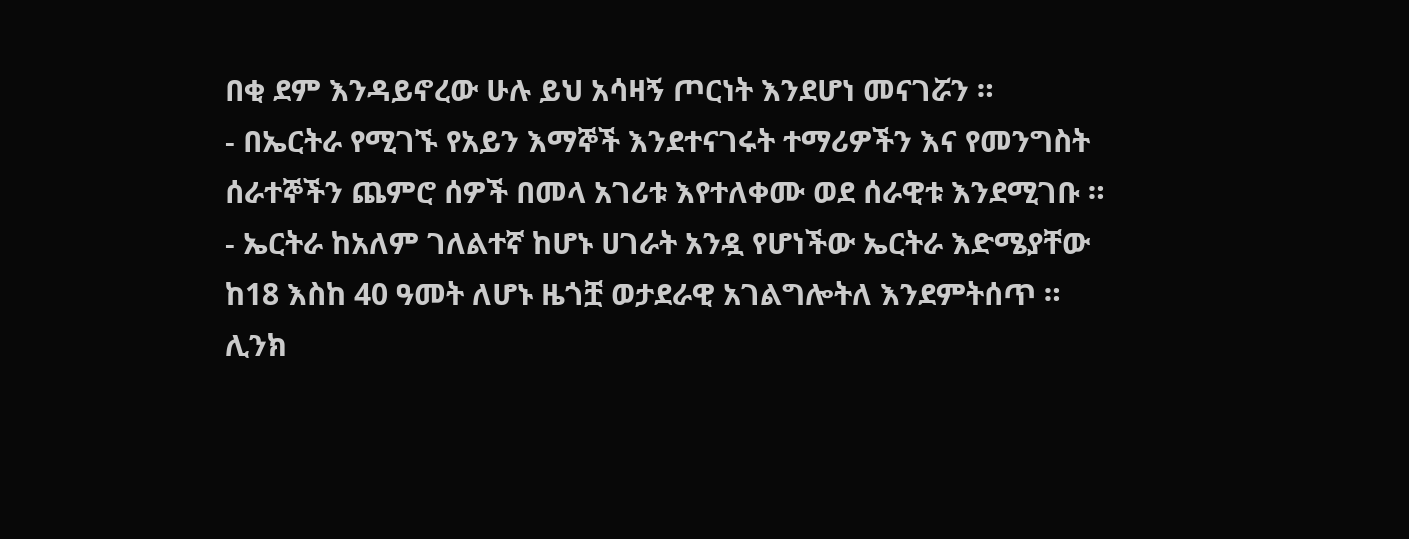በቂ ደም እንዳይኖረው ሁሉ ይህ አሳዛኝ ጦርነት እንደሆነ መናገሯን ።
- በኤርትራ የሚገኙ የአይን እማኞች እንደተናገሩት ተማሪዎችን እና የመንግስት ሰራተኞችን ጨምሮ ሰዎች በመላ አገሪቱ እየተለቀሙ ወደ ሰራዊቱ እንደሚገቡ ።
- ኤርትራ ከአለም ገለልተኛ ከሆኑ ሀገራት አንዷ የሆነችው ኤርትራ እድሜያቸው ከ18 እስከ 40 ዓመት ለሆኑ ዜጎቿ ወታደራዊ አገልግሎትለ እንደምትሰጥ ።
ሊንክ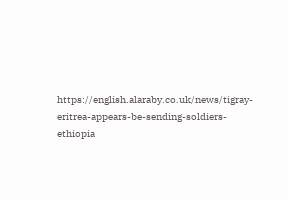https://english.alaraby.co.uk/news/tigray-eritrea-appears-be-sending-soldiers-ethiopia